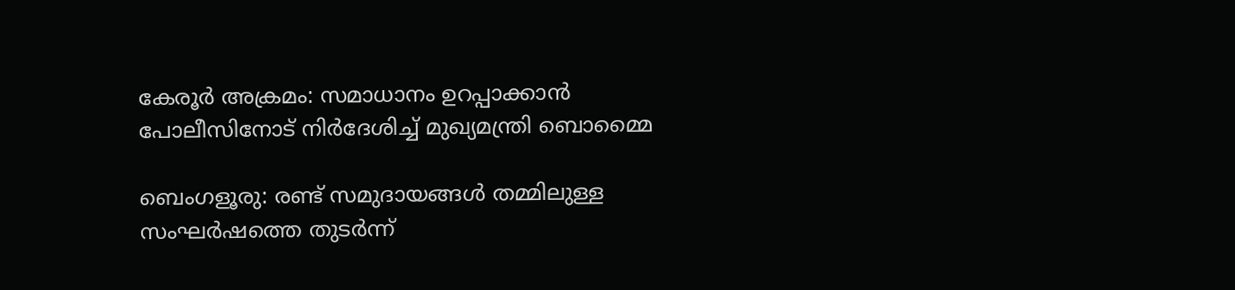കേരൂർ അക്രമം: സമാധാനം ഉറപ്പാക്കാൻ പോലീസിനോട് നിർദേശിച്ച് മുഖ്യമന്ത്രി ബൊമ്മൈ

ബെംഗളൂരു: രണ്ട് സമുദായങ്ങൾ തമ്മിലുള്ള സംഘർഷത്തെ തുടർന്ന്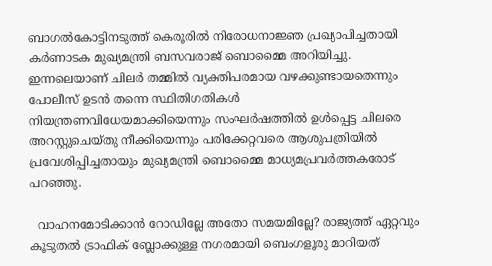ബാഗൽകോട്ടിനടുത്ത് കെരൂരിൽ നിരോധനാജ്ഞ പ്രഖ്യാപിച്ചതായി കർണാടക മുഖ്യമന്ത്രി ബസവരാജ് ബൊമ്മൈ അറിയിച്ചു. ഇന്നലെയാണ് ചിലർ തമ്മിൽ വ്യക്തിപരമായ വഴക്കുണ്ടായതെന്നും പോലീസ് ഉടൻ തന്നെ സ്ഥിതിഗതികൾ നിയന്ത്രണവിധേയമാക്കിയെന്നും സംഘർഷത്തിൽ ഉൾപ്പെട്ട ചിലരെ അറസ്റ്റുചെയ്തു നീക്കിയെന്നും പരിക്കേറ്റവരെ ആശുപത്രിയിൽ പ്രവേശിപ്പിച്ചതായും മുഖ്യമന്ത്രി ബൊമ്മൈ മാധ്യമപ്രവർത്തകരോട് പറഞ്ഞു.

  വാഹനമോടിക്കാൻ റോഡില്ലേ അതോ സമയമില്ലേ? രാജ്യത്ത് ഏറ്റവും കൂടുതൽ ട്രാഫിക് ബ്ലോക്കുള്ള നഗരമായി ബെംഗളൂരു മാറിയത്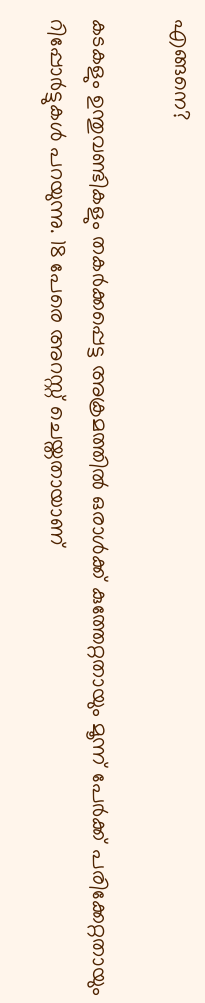എങ്ങനെ?

കടകളും ഉന്തുവണ്ടികളും തകർക്കപ്പെട്ട അക്രമത്തിൽ ഒരാൾക്ക് കുത്തേറ്റതായും മൂന്ന് പേർക്ക് പരിക്കേറ്റതായും റിപ്പോർട്ടുകൾ പറയുന്നു. 18 പേരെ അറസ്റ്റ് ചെയ്തതായാണ്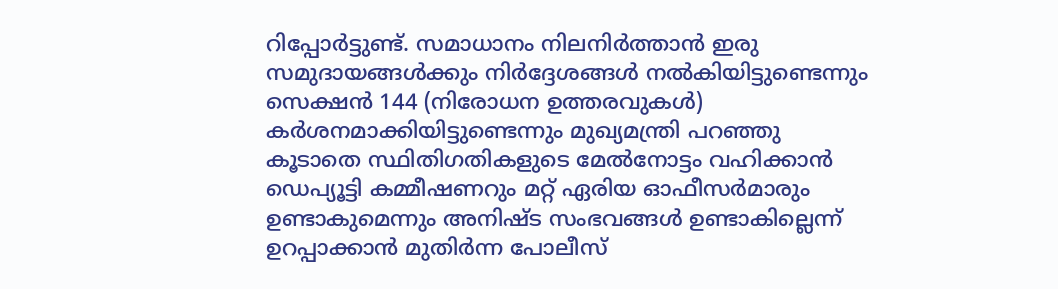റിപ്പോർട്ടുണ്ട്. സമാധാനം നിലനിർത്താൻ ഇരു സമുദായങ്ങൾക്കും നിർദ്ദേശങ്ങൾ നൽകിയിട്ടുണ്ടെന്നും സെക്ഷൻ 144 (നിരോധന ഉത്തരവുകൾ) കർശനമാക്കിയിട്ടുണ്ടെന്നും മുഖ്യമന്ത്രി പറഞ്ഞു കൂടാതെ സ്ഥിതിഗതികളുടെ മേൽനോട്ടം വഹിക്കാൻ ഡെപ്യൂട്ടി കമ്മീഷണറും മറ്റ് ഏരിയ ഓഫീസർമാരും ഉണ്ടാകുമെന്നും അനിഷ്ട സംഭവങ്ങൾ ഉണ്ടാകില്ലെന്ന് ഉറപ്പാക്കാൻ മുതിർന്ന പോലീസ്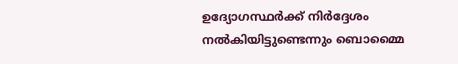ഉദ്യോഗസ്ഥർക്ക് നിർദ്ദേശം നൽകിയിട്ടുണ്ടെന്നും ബൊമ്മൈ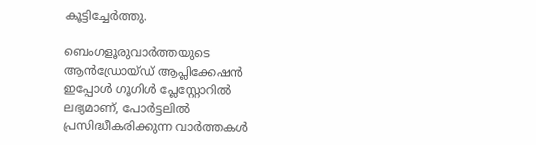കൂട്ടിച്ചേർത്തു.

ബെംഗളൂരുവാർത്തയുടെ ആൻഡ്രോയ്ഡ് ആപ്ലിക്കേഷൻ ഇപ്പോൾ ഗൂഗിൾ പ്ലേസ്റ്റോറിൽ ലഭ്യമാണ്, പോർട്ടലിൽ പ്രസിദ്ധീകരിക്കുന്ന വാർത്തകൾ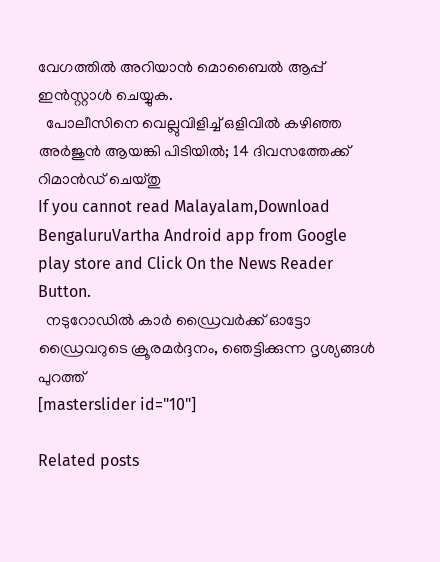വേഗത്തിൽ അറിയാൻ മൊബൈൽ ആപ്പ് ഇൻസ്റ്റാൾ ചെയ്യുക.
  പോലീസിനെ വെല്ലുവിളിച്ച് ഒളിവിൽ കഴിഞ്ഞ അർജുൻ ആയങ്കി പിടിയിൽ; 14 ദിവസത്തേക്ക് റിമാൻഡ് ചെയ്തു
If you cannot read Malayalam,Download BengaluruVartha Android app from Google play store and Click On the News Reader Button.
  നടുറോഡിൽ കാർ ഡ്രൈവർക്ക് ഓട്ടോ ഡ്രൈവറുടെ ക്രൂരമർദ്ദനം, ഞെട്ടിക്കുന്ന ദൃശ്യങ്ങൾ പുറത്ത്
[masterslider id="10"]

Related posts